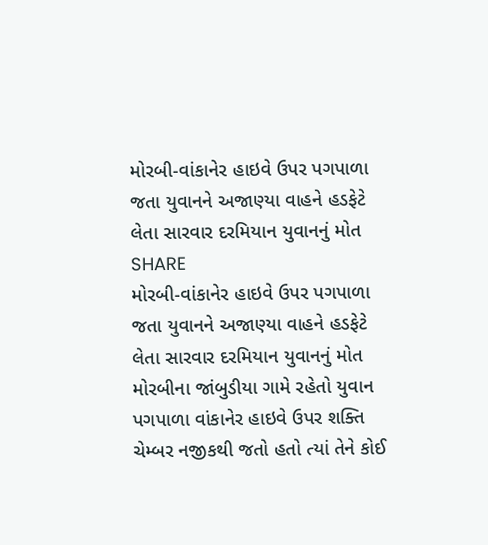મોરબી-વાંકાનેર હાઇવે ઉપર પગપાળા જતા યુવાનને અજાણ્યા વાહને હડફેટે લેતા સારવાર દરમિયાન યુવાનનું મોત
SHARE
મોરબી-વાંકાનેર હાઇવે ઉપર પગપાળા જતા યુવાનને અજાણ્યા વાહને હડફેટે લેતા સારવાર દરમિયાન યુવાનનું મોત
મોરબીના જાંબુડીયા ગામે રહેતો યુવાન પગપાળા વાંકાનેર હાઇવે ઉપર શક્તિ ચેમ્બર નજીકથી જતો હતો ત્યાં તેને કોઈ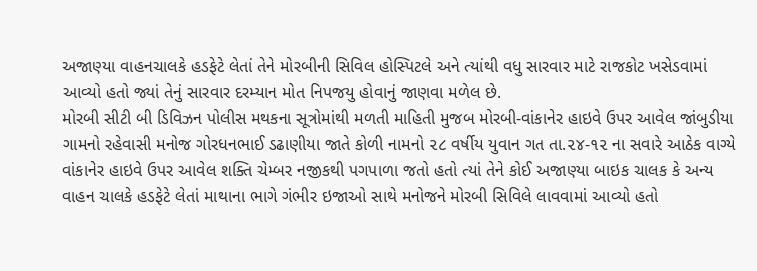અજાણ્યા વાહનચાલકે હડફેટે લેતાં તેને મોરબીની સિવિલ હોસ્પિટલે અને ત્યાંથી વધુ સારવાર માટે રાજકોટ ખસેડવામાં આવ્યો હતો જ્યાં તેનું સારવાર દરમ્યાન મોત નિપજયુ હોવાનું જાણવા મળેલ છે.
મોરબી સીટી બી ડિવિઝન પોલીસ મથકના સૂત્રોમાંથી મળતી માહિતી મુજબ મોરબી-વાંકાનેર હાઇવે ઉપર આવેલ જાંબુડીયા ગામનો રહેવાસી મનોજ ગોરધનભાઈ ડઢાણીયા જાતે કોળી નામનો ૨૮ વર્ષીય યુવાન ગત તા.૨૪-૧૨ ના સવારે આઠેક વાગ્યે વાંકાનેર હાઇવે ઉપર આવેલ શક્તિ ચેમ્બર નજીકથી પગપાળા જતો હતો ત્યાં તેને કોઈ અજાણ્યા બાઇક ચાલક કે અન્ય વાહન ચાલકે હડફેટે લેતાં માથાના ભાગે ગંભીર ઇજાઓ સાથે મનોજને મોરબી સિવિલે લાવવામાં આવ્યો હતો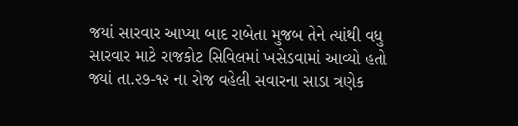જયાં સારવાર આપ્યા બાદ રાબેતા મુજબ તેને ત્યાંથી વધુ સારવાર માટે રાજકોટ સિવિલમાં ખસેડવામાં આવ્યો હતો જ્યાં તા.૨૭-૧૨ ના રોજ વહેલી સવારના સાડા ત્રણેક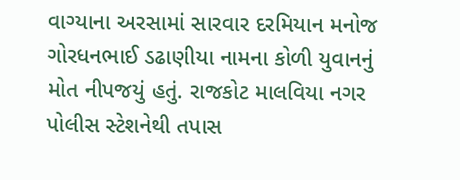વાગ્યાના અરસામાં સારવાર દરમિયાન મનોજ ગોરધનભાઈ ડઢાણીયા નામના કોળી યુવાનનું મોત નીપજયું હતું. રાજકોટ માલવિયા નગર પોલીસ સ્ટેશનેથી તપાસ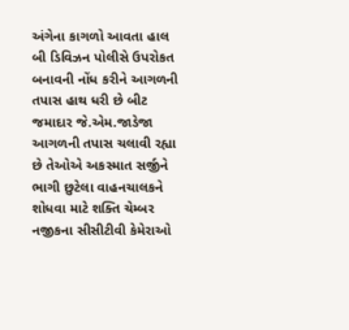અંગેના કાગળો આવતા હાલ બી ડિવિઝન પોલીસે ઉપરોકત બનાવની નોંધ કરીને આગળની તપાસ હાથ ધરી છે બીટ જમાદાર જે.એમ.જાડેજા આગળની તપાસ ચલાવી રહ્યા છે તેઓએ અકસ્માત સર્જીને ભાગી છુટેલા વાહનચાલકને શોધવા માટે શક્તિ ચેમ્બર નજીકના સીસીટીવી કેમેરાઓ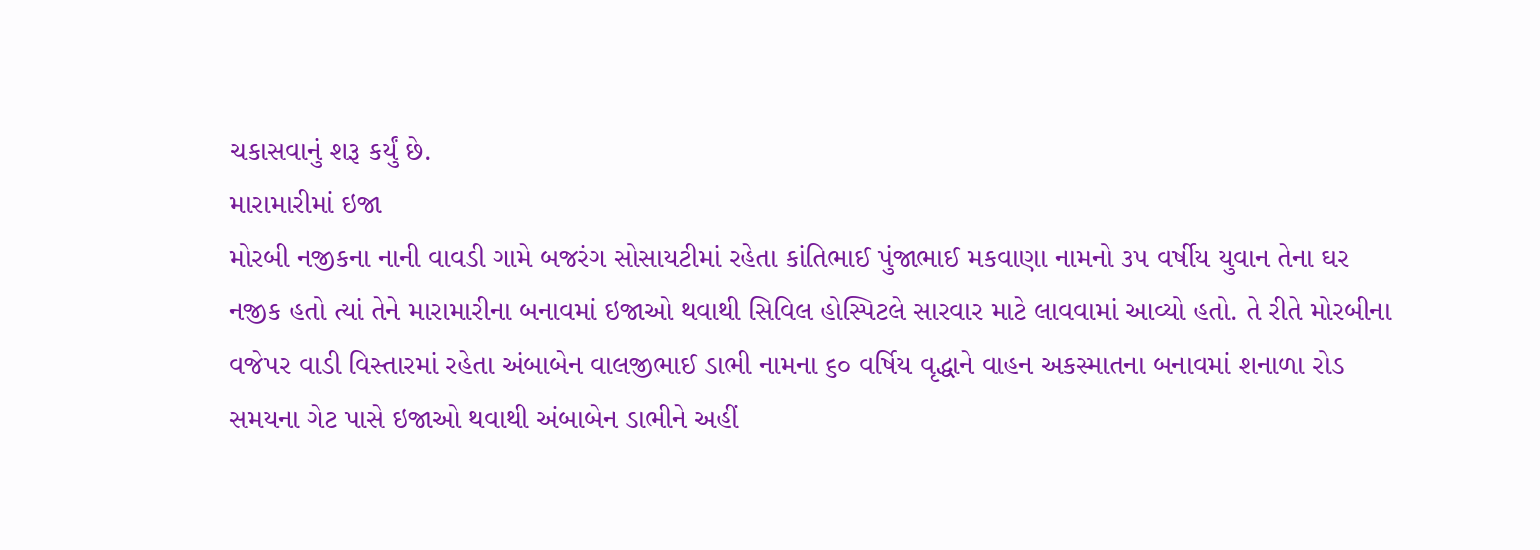ચકાસવાનું શરૂ કર્યું છે.
મારામારીમાં ઇજા
મોરબી નજીકના નાની વાવડી ગામે બજરંગ સોસાયટીમાં રહેતા કાંતિભાઈ પુંજાભાઈ મકવાણા નામનો ૩૫ વર્ષીય યુવાન તેના ઘર નજીક હતો ત્યાં તેને મારામારીના બનાવમાં ઇજાઓ થવાથી સિવિલ હોસ્પિટલે સારવાર માટે લાવવામાં આવ્યો હતો. તે રીતે મોરબીના વજેપર વાડી વિસ્તારમાં રહેતા અંબાબેન વાલજીભાઈ ડાભી નામના ૬૦ વર્ષિય વૃદ્ધાને વાહન અકસ્માતના બનાવમાં શનાળા રોડ સમયના ગેટ પાસે ઇજાઓ થવાથી અંબાબેન ડાભીને અહીં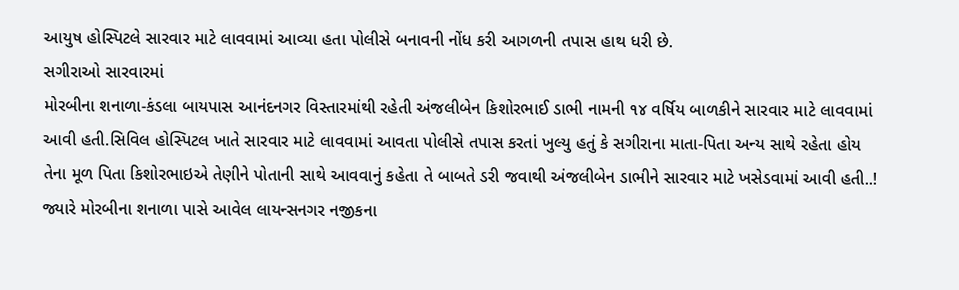આયુષ હોસ્પિટલે સારવાર માટે લાવવામાં આવ્યા હતા પોલીસે બનાવની નોંધ કરી આગળની તપાસ હાથ ધરી છે.
સગીરાઓ સારવારમાં
મોરબીના શનાળા-કંડલા બાયપાસ આનંદનગર વિસ્તારમાંથી રહેતી અંજલીબેન કિશોરભાઈ ડાભી નામની ૧૪ વર્ષિય બાળકીને સારવાર માટે લાવવામાં આવી હતી.સિવિલ હોસ્પિટલ ખાતે સારવાર માટે લાવવામાં આવતા પોલીસે તપાસ કરતાં ખુલ્યુ હતું કે સગીરાના માતા-પિતા અન્ય સાથે રહેતા હોય તેના મૂળ પિતા કિશોરભાઇએ તેણીને પોતાની સાથે આવવાનું કહેતા તે બાબતે ડરી જવાથી અંજલીબેન ડાભીને સારવાર માટે ખસેડવામાં આવી હતી..! જ્યારે મોરબીના શનાળા પાસે આવેલ લાયન્સનગર નજીકના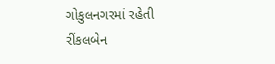ગોકુલનગરમાં રહેતી રીંકલબેન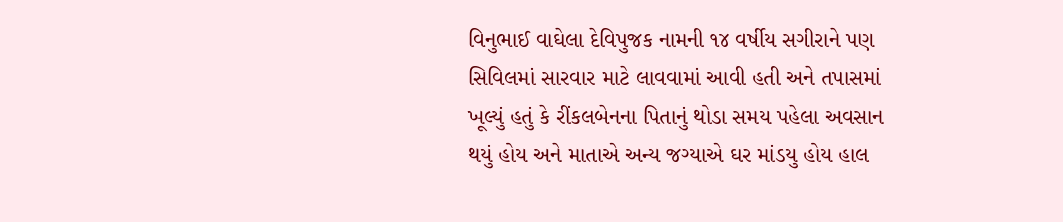વિનુભાઈ વાઘેલા દેવિપુજક નામની ૧૪ વર્ષીય સગીરાને પણ સિવિલમાં સારવાર માટે લાવવામાં આવી હતી અને તપાસમાં ખૂલ્યું હતું કે રીંકલબેનના પિતાનું થોડા સમય પહેલા અવસાન થયું હોય અને માતાએ અન્ય જગ્યાએ ઘર માંડયુ હોય હાલ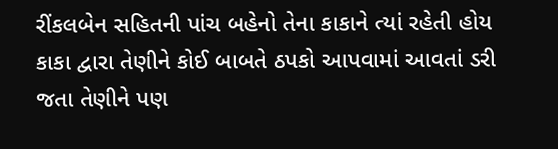રીંકલબેન સહિતની પાંચ બહેનો તેના કાકાને ત્યાં રહેતી હોય કાકા દ્વારા તેણીને કોઈ બાબતે ઠપકો આપવામાં આવતાં ડરી જતા તેણીને પણ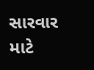સારવાર માટે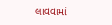લાવવામાં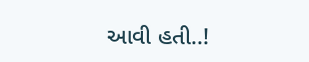આવી હતી..!